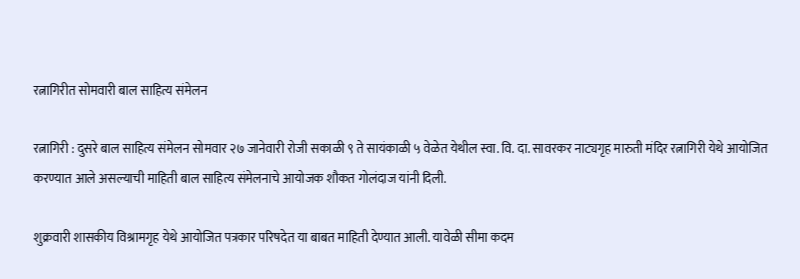रत्नागिरीत सोमवारी बाल साहित्य संमेलन

रत्नागिरी : दुसरे बाल साहित्य संमेलन सोमवार २७ जानेवारी रोजी सकाळी ९ ते सायंकाळी ५ वेळेत येथील स्वा. वि. दा. सावरकर नाट्यगृह मारुती मंदिर रत्नागिरी येथे आयोजित करण्यात आले असल्याची माहिती बाल साहित्य संमेलनाचे आयोजक शौकत गोलंदाज यांनी दिली.

शुक्रवारी शासकीय विश्रामगृह येथे आयोजित पत्रकार परिषदेत या बाबत माहिती देण्यात आली. यावेळी सीमा कदम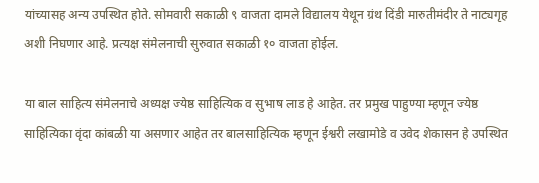यांच्यासह अन्य उपस्थित होते. सोमवारी सकाळी ९ वाजता दामले विद्यालय येथून ग्रंथ दिंडी मारुतीमंदीर ते नाट्यगृह अशी निघणार आहे. प्रत्यक्ष संमेलनाची सुरुवात सकाळी १० वाजता होईल.

या बाल साहित्य संमेलनाचे अध्यक्ष ज्येष्ठ साहित्यिक व सुभाष लाड हे आहेत. तर प्रमुख पाहुण्या म्हणून ज्येष्ठ साहित्यिका वृंदा कांबळी या असणार आहेत तर बालसाहित्यिक म्हणून ईश्वरी लखामोडे व उवेद शेकासन हे उपस्थित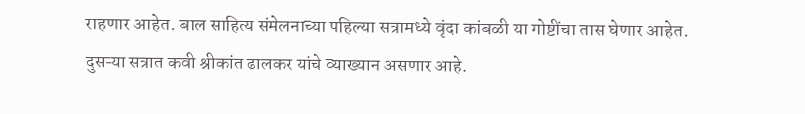राहणार आहेत. बाल साहित्य संमेलनाच्या पहिल्या सत्रामध्ये वृंदा कांबळी या गोष्टींचा तास घेणार आहेत. दुसऱ्या सत्रात कवी श्रीकांत ढालकर यांचे व्याख्यान असणार आहे.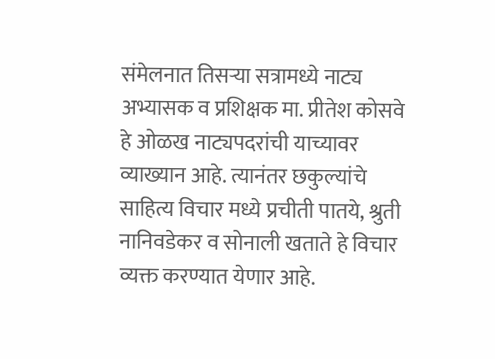संमेलनात तिसऱ्या सत्रामध्ये नाट्य अभ्यासक व प्रशिक्षक मा. प्रीतेश कोसवे हे ओळख नाट्यपदरांची याच्यावर व्याख्यान आहे. त्यानंतर छकुल्यांचे साहित्य विचार मध्ये प्रचीती पातये, श्रुती नानिवडेकर व सोनाली खताते हे विचार व्यक्त करण्यात येणार आहे.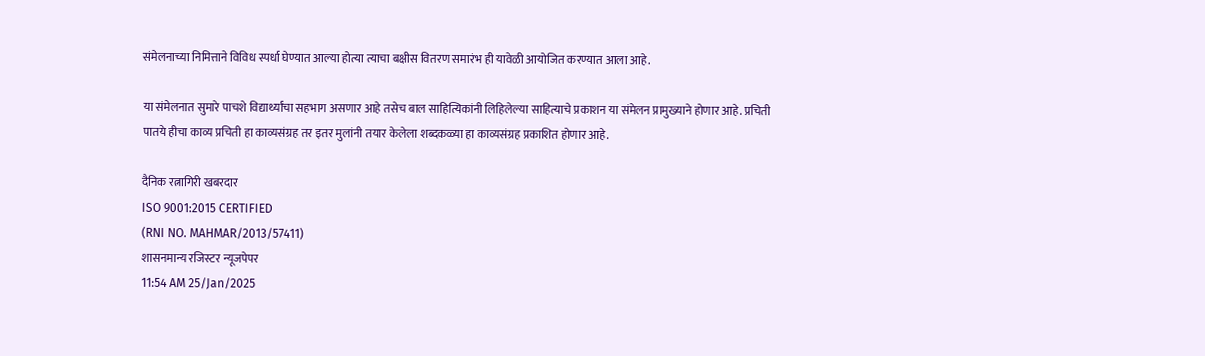संमेलनाच्या निमित्ताने विविध स्पर्धा घेण्यात आल्या होत्या त्याचा बक्षीस वितरण समारंभ ही यावेळी आयोजित करण्यात आला आहे.

या संमेलनात सुमारे पाचशे विद्यार्थ्यांचा सहभाग असणार आहे तसेच बाल साहित्यिकांनी लिहिलेल्या साहित्याचे प्रकाशन या संमेलन प्रामुख्याने होणार आहे. प्रचिती पातये हीचा काव्य प्रचिती हा काव्यसंग्रह तर इतर मुलांनी तयार केलेला शब्दकळ्या हा काव्यसंग्रह प्रकाशित होणार आहे.

दैनिक रत्नागिरी खबरदार
ISO 9001:2015 CERTIFIED
(RNI NO. MAHMAR/2013/57411)
शासनमान्य रजिस्टर न्यूजपेपर
11:54 AM 25/Jan/2025